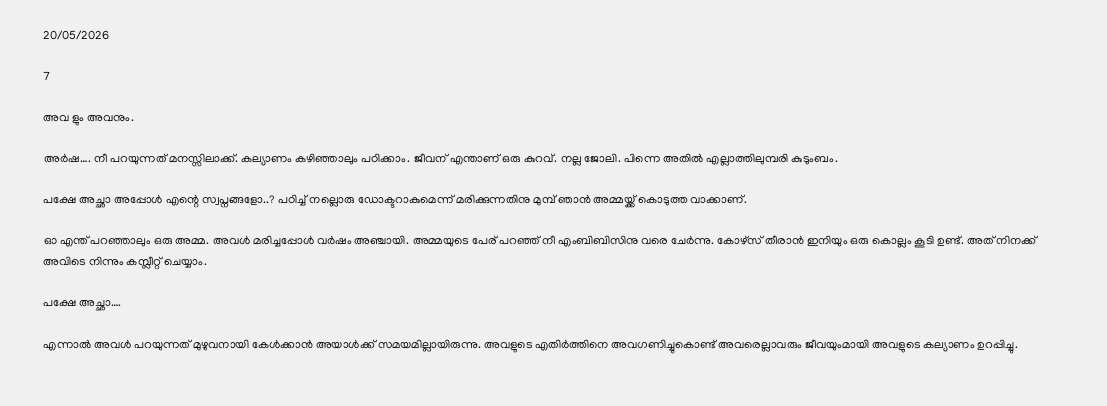20/05/2026

7

അവ ളും അവനും.

അർഷ…. നീ പറയുന്നത് മനസ്സിലാക്ക്. കല്യാണം കഴിഞ്ഞാലും പഠിക്കാം. ജീവന് എന്താണ് ഒരു കുറവ്. നല്ല ജോലി. പിന്നെ അതിൽ എല്ലാത്തിലുമ്പരി കുടുംബം.

പക്ഷേ അച്ഛാ അപ്പോൾ എന്റെ സ്വപ്നങ്ങളോ..? പഠിച്ച് നല്ലൊരു ഡോക്ടറാകുമെന്ന് മരിക്കുന്നതിനു മുമ്പ് ഞാൻ അമ്മയ്ക്ക് കൊടുത്ത വാക്കാണ്.

ഓ എന്ത് പറഞ്ഞാലും ഒരു അമ്മ. അവൾ മരിച്ചപ്പോൾ വർഷം അഞ്ചായി. അമ്മയുടെ പേര് പറഞ്ഞ് നീ എംബിബിസിനു വരെ ചേർന്നു. കോഴ്സ് തീരാൻ ഇനിയും ഒരു കൊല്ലം കൂടി ഉണ്ട്. അത് നിനക്ക് അവിടെ നിന്നും കമ്പ്ലീറ്റ് ചെയ്യാം.

പക്ഷേ അച്ഛാ….

എന്നാൽ അവൾ പറയുന്നത് മുഴുവനായി കേൾക്കാൻ അയാൾക്ക് സമയമില്ലായിരുന്നു. അവളുടെ എതിർത്തിനെ അവഗണിച്ചുകൊണ്ട് അവരെല്ലാവരും ജീവയുംമായി അവളുടെ കല്യാണം ഉറപ്പിച്ചു.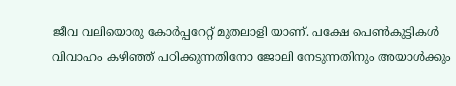ജീവ വലിയൊരു കോർപ്പറേറ്റ് മുതലാളി യാണ്. പക്ഷേ പെൺകുട്ടികൾ വിവാഹം കഴിഞ്ഞ് പഠിക്കുന്നതിനോ ജോലി നേടുന്നതിനും അയാൾക്കും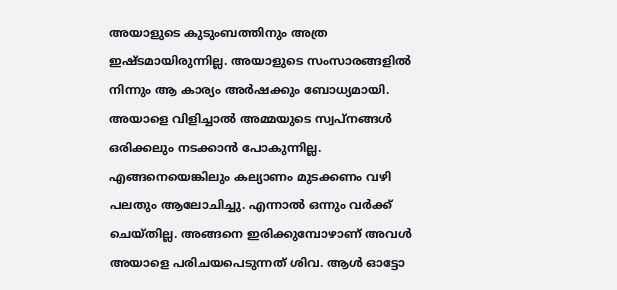അയാളുടെ കുടുംബത്തിനും അത്ര ഇഷ്ടമായിരുന്നില്ല. അയാളുടെ സംസാരങ്ങളിൽ നിന്നും ആ കാര്യം അർഷക്കും ബോധ്യമായി. അയാളെ വിളിച്ചാൽ അമ്മയുടെ സ്വപ്നങ്ങൾ ഒരിക്കലും നടക്കാൻ പോകുന്നില്ല. എങ്ങനെയെങ്കിലും കല്യാണം മുടക്കണം വഴി പലതും ആലോചിച്ചു. എന്നാൽ ഒന്നും വർക്ക് ചെയ്തില്ല. അങ്ങനെ ഇരിക്കുമ്പോഴാണ് അവൾ അയാളെ പരിചയപെടുന്നത് ശിവ. ആൾ ഓട്ടോ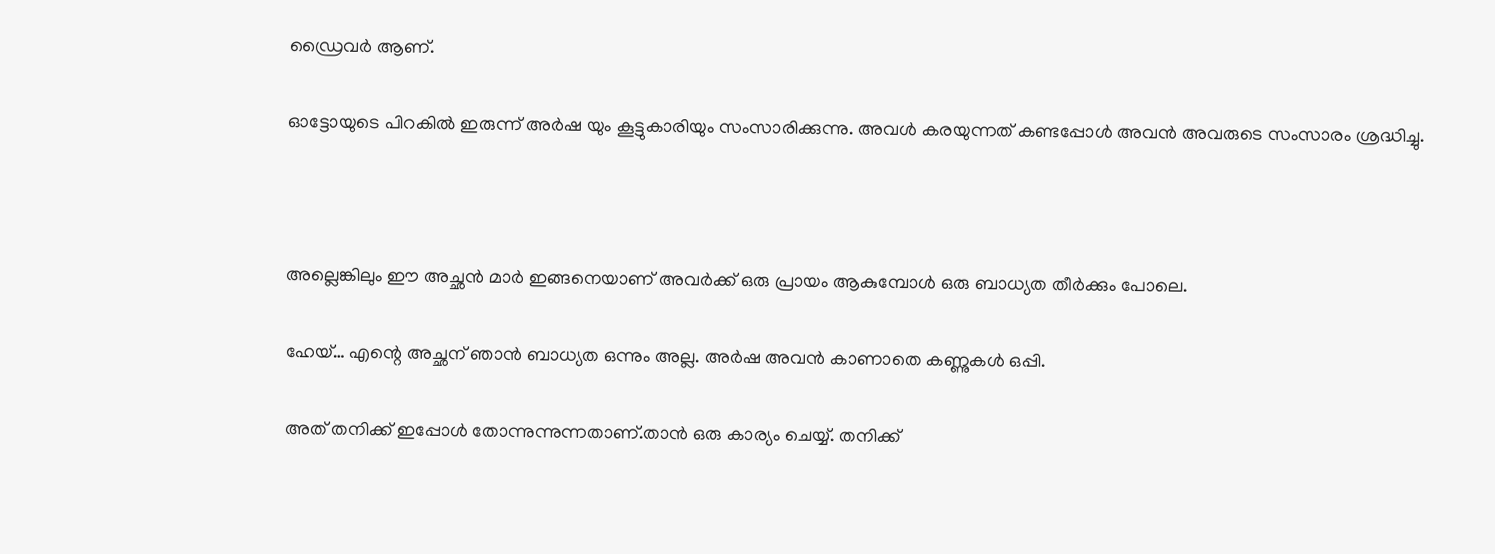ഡ്രൈവർ ആണ്.

ഓട്ടോയുടെ പിറകിൽ ഇരുന്ന് അർഷ യും കൂട്ടുകാരിയും സംസാരിക്കുന്നു. അവൾ കരയുന്നത് കണ്ടപ്പോൾ അവൻ അവരുടെ സംസാരം ശ്രദ്ധിച്ചു.



അല്ലെങ്കിലും ഈ അച്ഛൻ മാർ ഇങ്ങനെയാണ് അവർക്ക് ഒരു പ്രായം ആകുമ്പോൾ ഒരു ബാധ്യത തീർക്കും പോലെ.

ഹേയ്… എന്റെ അച്ഛന് ഞാൻ ബാധ്യത ഒന്നും അല്ല. അർഷ അവൻ കാണാതെ കണ്ണുകൾ ഒപ്പി.

അത് തനിക്ക് ഇപ്പോൾ തോന്നുന്നുന്നതാണ്.താൻ ഒരു കാര്യം ചെയ്യ്. തനിക്ക്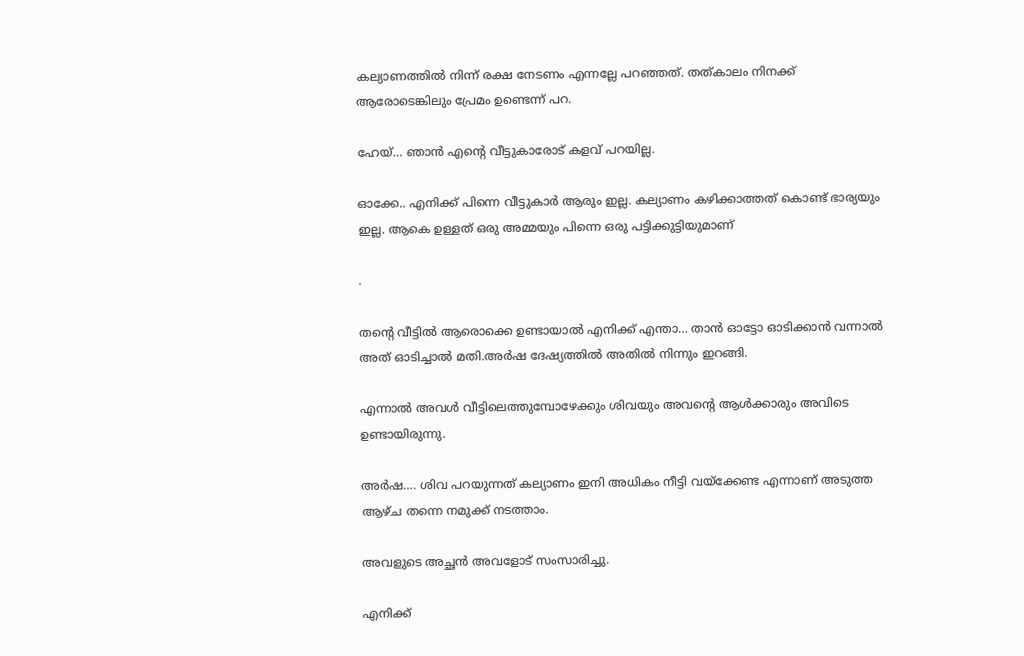കല്യാണത്തിൽ നിന്ന് രക്ഷ നേടണം എന്നല്ലേ പറഞ്ഞത്. തത്കാലം നിനക്ക് ആരോടെങ്കിലും പ്രേമം ഉണ്ടെന്ന് പറ.

ഹേയ്… ഞാൻ എന്റെ വീട്ടുകാരോട് കളവ് പറയില്ല.

ഓക്കേ.. എനിക്ക് പിന്നെ വീട്ടുകാർ ആരും ഇല്ല. കല്യാണം കഴിക്കാത്തത് കൊണ്ട് ഭാര്യയും ഇല്ല. ആകെ ഉള്ളത് ഒരു അമ്മയും പിന്നെ ഒരു പട്ടിക്കുട്ടിയുമാണ്

.

തന്റെ വീട്ടിൽ ആരൊക്കെ ഉണ്ടായാൽ എനിക്ക് എന്താ… താൻ ഓട്ടോ ഓടിക്കാൻ വന്നാൽ അത് ഓടിച്ചാൽ മതി.അർഷ ദേഷ്യത്തിൽ അതിൽ നിന്നും ഇറങ്ങി.

എന്നാൽ അവൾ വീട്ടിലെത്തുമ്പോഴേക്കും ശിവയും അവന്റെ ആൾക്കാരും അവിടെ ഉണ്ടായിരുന്നു.

അർഷ…. ശിവ പറയുന്നത് കല്യാണം ഇനി അധികം നീട്ടി വയ്ക്കേണ്ട എന്നാണ് അടുത്ത ആഴ്ച തന്നെ നമുക്ക് നടത്താം.

അവളുടെ അച്ഛൻ അവളോട് സംസാരിച്ചു.

എനിക്ക്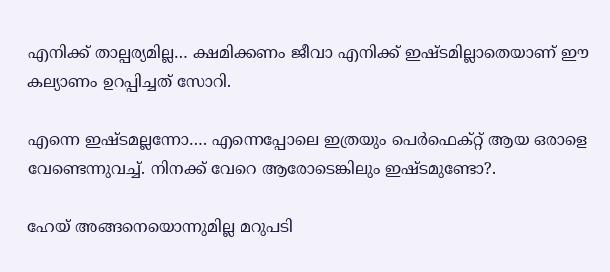എനിക്ക് താല്പര്യമില്ല… ക്ഷമിക്കണം ജീവാ എനിക്ക് ഇഷ്ടമില്ലാതെയാണ് ഈ കല്യാണം ഉറപ്പിച്ചത് സോറി.

എന്നെ ഇഷ്ടമല്ലന്നോ…. എന്നെപ്പോലെ ഇത്രയും പെർഫെക്റ്റ് ആയ ഒരാളെ വേണ്ടെന്നുവച്ച്. നിനക്ക് വേറെ ആരോടെങ്കിലും ഇഷ്ടമുണ്ടോ?.

ഹേയ് അങ്ങനെയൊന്നുമില്ല മറുപടി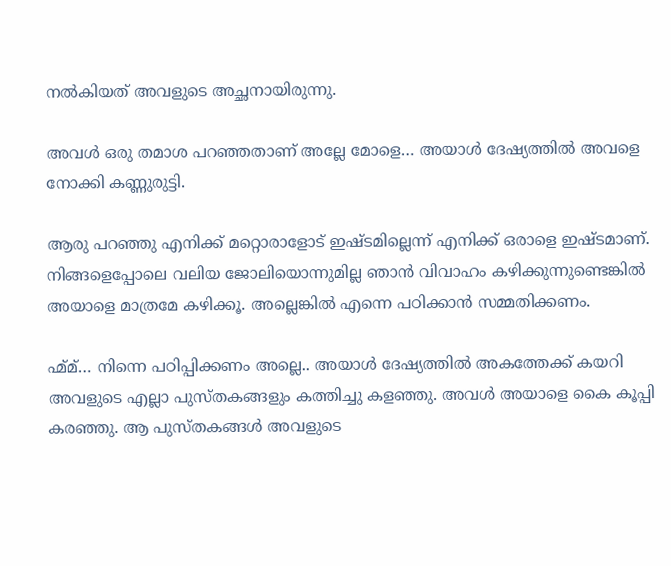നൽകിയത് അവളുടെ അച്ഛനായിരുന്നു.

അവൾ ഒരു തമാശ പറഞ്ഞതാണ് അല്ലേ മോളെ… അയാൾ ദേഷ്യത്തിൽ അവളെ നോക്കി കണ്ണുരുട്ടി.

ആരു പറഞ്ഞു എനിക്ക് മറ്റൊരാളോട് ഇഷ്ടമില്ലെന്ന് എനിക്ക് ഒരാളെ ഇഷ്ടമാണ്. നിങ്ങളെപ്പോലെ വലിയ ജോലിയൊന്നുമില്ല ഞാൻ വിവാഹം കഴിക്കുന്നുണ്ടെങ്കിൽ അയാളെ മാത്രമേ കഴിക്കൂ. അല്ലെങ്കിൽ എന്നെ പഠിക്കാൻ സമ്മതിക്കണം.

ഹ്മ്മ്… നിന്നെ പഠിപ്പിക്കണം അല്ലെ.. അയാൾ ദേഷ്യത്തിൽ അകത്തേക്ക് കയറി അവളുടെ എല്ലാ പുസ്തകങ്ങളും കത്തിച്ചു കളഞ്ഞു. അവൾ അയാളെ കൈ കൂപ്പി കരഞ്ഞു. ആ പുസ്തകങ്ങൾ അവളുടെ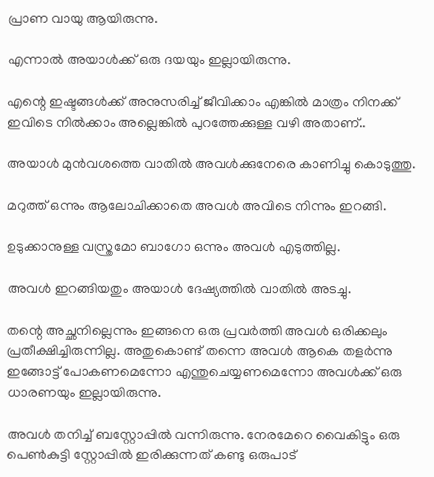പ്രാണ വായു ആയിരുന്നു.

എന്നാൽ അയാൾക്ക് ഒരു ദയയും ഇല്ലായിരുന്നു.

എന്റെ ഇഷ്ടങ്ങൾക്ക് അനുസരിച്ച് ജീവിക്കാം എങ്കിൽ മാത്രം നിനക്ക് ഇവിടെ നിൽക്കാം അല്ലെങ്കിൽ പുറത്തേക്കുള്ള വഴി അതാണ്..

അയാൾ മുൻവശത്തെ വാതിൽ അവൾക്കുനേരെ കാണിച്ചു കൊടുത്തു.

മറുത്ത് ഒന്നും ആലോചിക്കാതെ അവൾ അവിടെ നിന്നും ഇറങ്ങി.

ഉടുക്കാനുള്ള വസ്ത്രമോ ബാഗോ ഒന്നും അവൾ എടുത്തില്ല.

അവൾ ഇറങ്ങിയതും അയാൾ ദേഷ്യത്തിൽ വാതിൽ അടച്ചു.

തന്റെ അച്ഛനില്ലെന്നും ഇങ്ങനെ ഒരു പ്രവർത്തി അവൾ ഒരിക്കലും പ്രതീക്ഷിച്ചിരുന്നില്ല. അതുകൊണ്ട് തന്നെ അവൾ ആകെ തളർന്നു ഇങ്ങോട്ട് പോകണമെന്നോ എന്തുചെയ്യണമെന്നോ അവൾക്ക് ഒരു ധാരണയും ഇല്ലായിരുന്നു.

അവൾ തനിച്ച് ബസ്റ്റോപ്പിൽ വന്നിരുന്നു. നേരമേറെ വൈകിട്ടും ഒരു പെൺകുട്ടി സ്റ്റോപ്പിൽ ഇരിക്കുന്നത് കണ്ടു ഒരുപാട്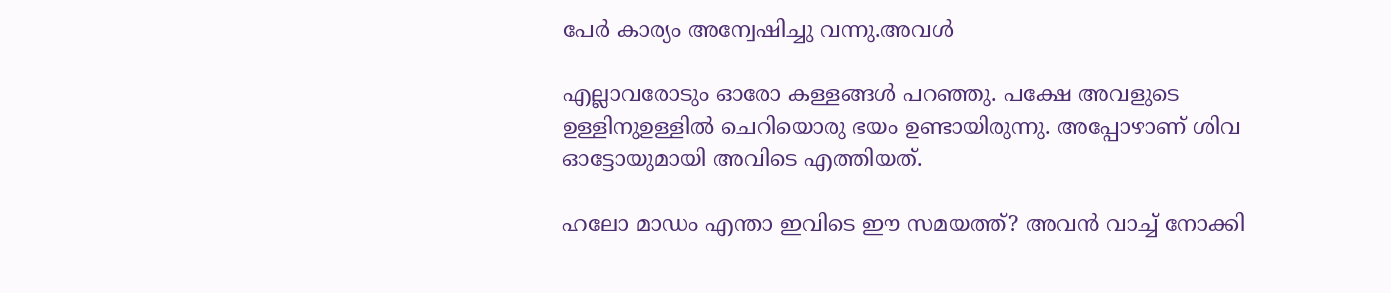പേർ കാര്യം അന്വേഷിച്ചു വന്നു.അവൾ

എല്ലാവരോടും ഓരോ കള്ളങ്ങൾ പറഞ്ഞു. പക്ഷേ അവളുടെ ഉള്ളിനുഉള്ളിൽ ചെറിയൊരു ഭയം ഉണ്ടായിരുന്നു. അപ്പോഴാണ് ശിവ ഓട്ടോയുമായി അവിടെ എത്തിയത്.

ഹലോ മാഡം എന്താ ഇവിടെ ഈ സമയത്ത്? അവൻ വാച്ച് നോക്കി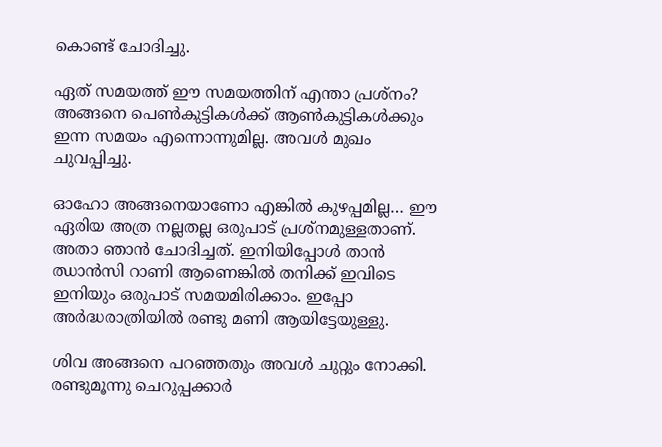കൊണ്ട് ചോദിച്ചു.

ഏത് സമയത്ത് ഈ സമയത്തിന് എന്താ പ്രശ്നം? അങ്ങനെ പെൺകുട്ടികൾക്ക് ആൺകുട്ടികൾക്കും ഇന്ന സമയം എന്നൊന്നുമില്ല. അവൾ മുഖം ചുവപ്പിച്ചു.

ഓഹോ അങ്ങനെയാണോ എങ്കിൽ കുഴപ്പമില്ല… ഈ ഏരിയ അത്ര നല്ലതല്ല ഒരുപാട് പ്രശ്നമുള്ളതാണ്. അതാ ഞാൻ ചോദിച്ചത്. ഇനിയിപ്പോൾ താൻ ഝാൻസി റാണി ആണെങ്കിൽ തനിക്ക് ഇവിടെ ഇനിയും ഒരുപാട് സമയമിരിക്കാം. ഇപ്പോ അർദ്ധരാത്രിയിൽ രണ്ടു മണി ആയിട്ടേയുള്ളു.

ശിവ അങ്ങനെ പറഞ്ഞതും അവൾ ചുറ്റും നോക്കി. രണ്ടുമൂന്നു ചെറുപ്പക്കാർ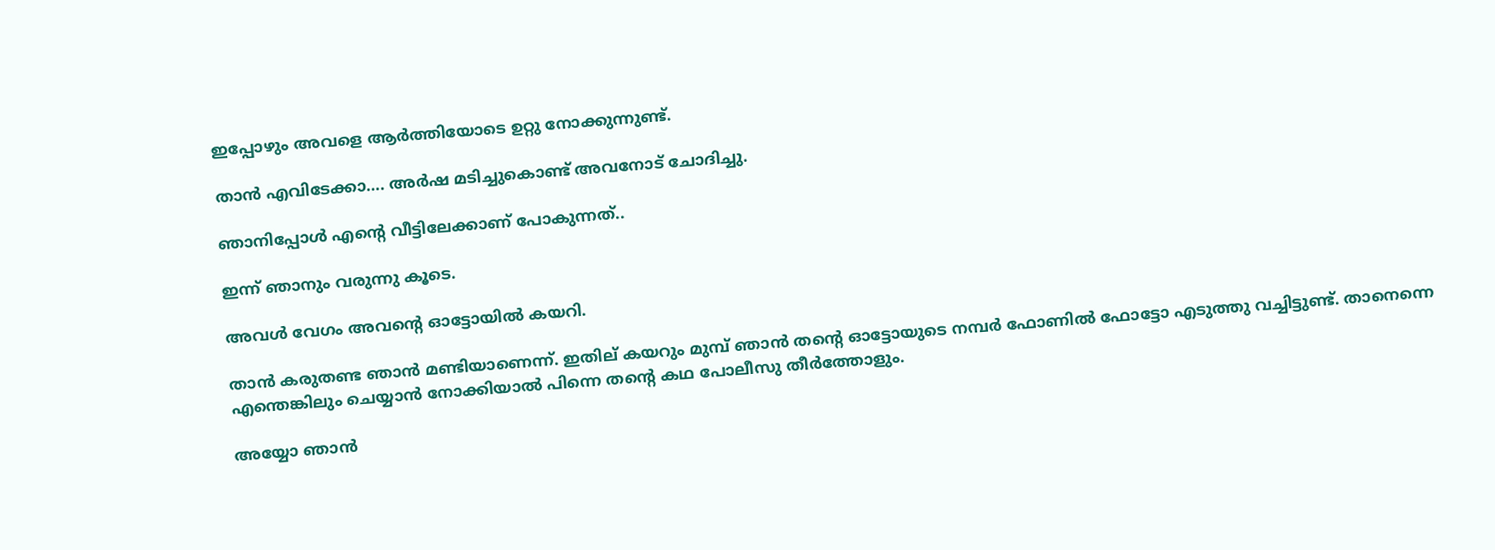ഇപ്പോഴും അവളെ ആർത്തിയോടെ ഉറ്റു നോക്കുന്നുണ്ട്.

താൻ എവിടേക്കാ…. അർഷ മടിച്ചുകൊണ്ട് അവനോട് ചോദിച്ചു.

ഞാനിപ്പോൾ എന്റെ വീട്ടിലേക്കാണ് പോകുന്നത്..

ഇന്ന് ഞാനും വരുന്നു കൂടെ.

അവൾ വേഗം അവന്റെ ഓട്ടോയിൽ കയറി.

താൻ കരുതണ്ട ഞാൻ മണ്ടിയാണെന്ന്. ഇതില് കയറും മുമ്പ് ഞാൻ തന്റെ ഓട്ടോയുടെ നമ്പർ ഫോണിൽ ഫോട്ടോ എടുത്തു വച്ചിട്ടുണ്ട്. താനെന്നെ എന്തെങ്കിലും ചെയ്യാൻ നോക്കിയാൽ പിന്നെ തന്റെ കഥ പോലീസു തീർത്തോളും.

അയ്യോ ഞാൻ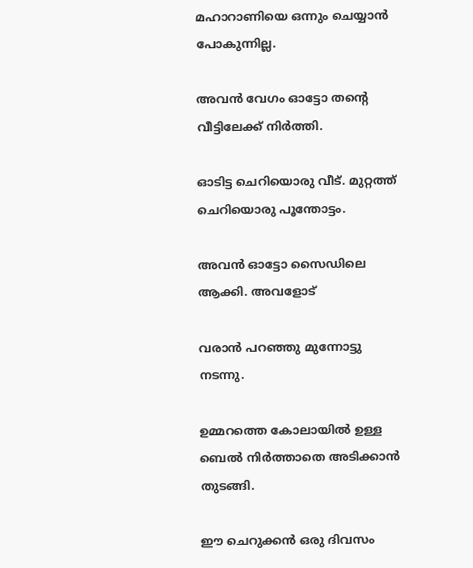മഹാറാണിയെ ഒന്നും ചെയ്യാൻ പോകുന്നില്ല.

അവൻ വേഗം ഓട്ടോ തന്റെ വീട്ടിലേക്ക് നിർത്തി.

ഓടിട്ട ചെറിയൊരു വീട്. മുറ്റത്ത് ചെറിയൊരു പൂന്തോട്ടം.

അവൻ ഓട്ടോ സൈഡിലെ ആക്കി. അവളോട്

വരാൻ പറഞ്ഞു മുന്നോട്ടു നടന്നു.

ഉമ്മറത്തെ കോലായിൽ ഉള്ള ബെൽ നിർത്താതെ അടിക്കാൻ തുടങ്ങി.

ഈ ചെറുക്കൻ ഒരു ദിവസം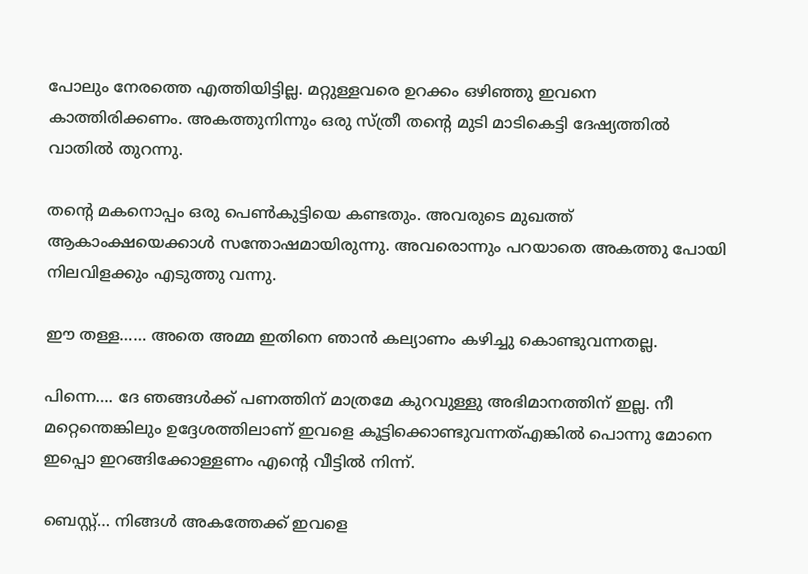പോലും നേരത്തെ എത്തിയിട്ടില്ല. മറ്റുള്ളവരെ ഉറക്കം ഒഴിഞ്ഞു ഇവനെ കാത്തിരിക്കണം. അകത്തുനിന്നും ഒരു സ്ത്രീ തന്റെ മുടി മാടികെട്ടി ദേഷ്യത്തിൽ വാതിൽ തുറന്നു.

തന്റെ മകനൊപ്പം ഒരു പെൺകുട്ടിയെ കണ്ടതും. അവരുടെ മുഖത്ത് ആകാംക്ഷയെക്കാൾ സന്തോഷമായിരുന്നു. അവരൊന്നും പറയാതെ അകത്തു പോയി നിലവിളക്കും എടുത്തു വന്നു.

ഈ തള്ള…… അതെ അമ്മ ഇതിനെ ഞാൻ കല്യാണം കഴിച്ചു കൊണ്ടുവന്നതല്ല.

പിന്നെ…. ദേ ഞങ്ങൾക്ക് പണത്തിന് മാത്രമേ കുറവുള്ളു അഭിമാനത്തിന് ഇല്ല. നീ മറ്റെന്തെങ്കിലും ഉദ്ദേശത്തിലാണ് ഇവളെ കൂട്ടിക്കൊണ്ടുവന്നത്എങ്കിൽ പൊന്നു മോനെ ഇപ്പൊ ഇറങ്ങിക്കോള്ളണം എന്റെ വീട്ടിൽ നിന്ന്.

ബെസ്റ്റ്… നിങ്ങൾ അകത്തേക്ക് ഇവളെ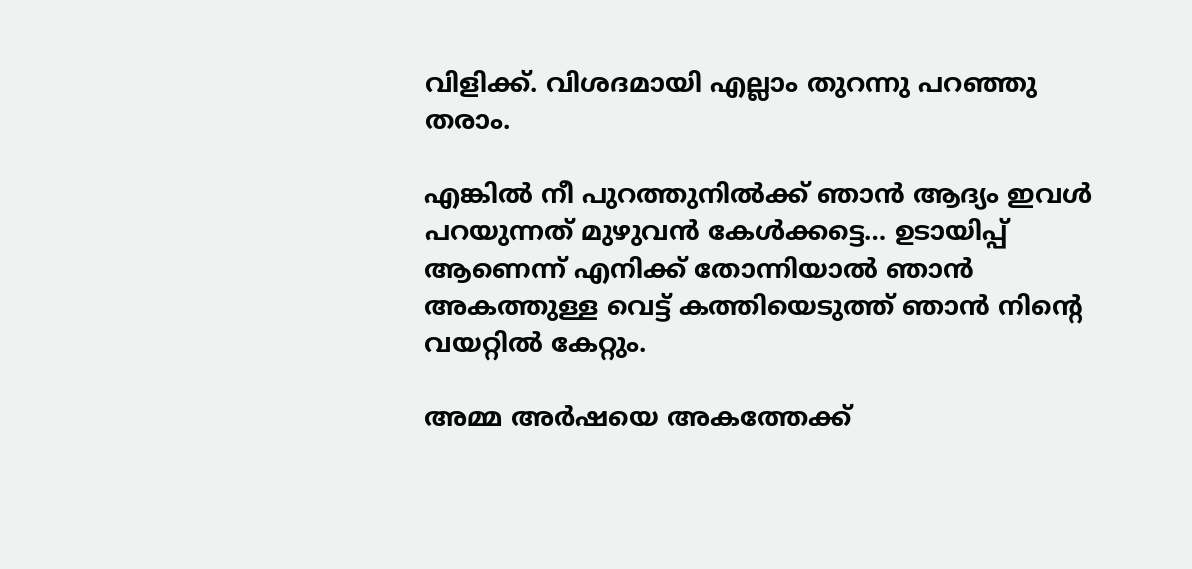വിളിക്ക്. വിശദമായി എല്ലാം തുറന്നു പറഞ്ഞു തരാം.

എങ്കിൽ നീ പുറത്തുനിൽക്ക് ഞാൻ ആദ്യം ഇവൾ പറയുന്നത് മുഴുവൻ കേൾക്കട്ടെ… ഉടായിപ്പ് ആണെന്ന് എനിക്ക് തോന്നിയാൽ ഞാൻ അകത്തുള്ള വെട്ട് കത്തിയെടുത്ത് ഞാൻ നിന്റെ വയറ്റിൽ കേറ്റും.

അമ്മ അർഷയെ അകത്തേക്ക്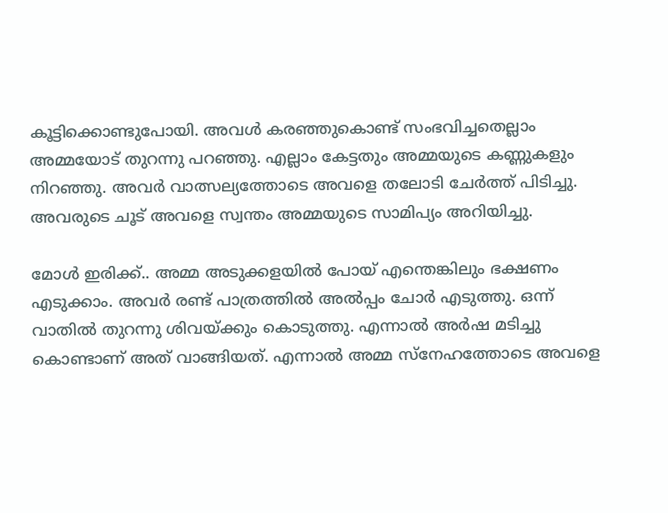കൂട്ടിക്കൊണ്ടുപോയി. അവൾ കരഞ്ഞുകൊണ്ട് സംഭവിച്ചതെല്ലാം അമ്മയോട് തുറന്നു പറഞ്ഞു. എല്ലാം കേട്ടതും അമ്മയുടെ കണ്ണുകളും നിറഞ്ഞു. അവർ വാത്സല്യത്തോടെ അവളെ തലോടി ചേർത്ത് പിടിച്ചു. അവരുടെ ചൂട് അവളെ സ്വന്തം അമ്മയുടെ സാമിപ്യം അറിയിച്ചു.

മോൾ ഇരിക്ക്.. അമ്മ അടുക്കളയിൽ പോയ്‌ എന്തെങ്കിലും ഭക്ഷണം എടുക്കാം. അവർ രണ്ട് പാത്രത്തിൽ അൽപ്പം ചോർ എടുത്തു. ഒന്ന് വാതിൽ തുറന്നു ശിവയ്ക്കും കൊടുത്തു. എന്നാൽ അർഷ മടിച്ചു കൊണ്ടാണ് അത് വാങ്ങിയത്. എന്നാൽ അമ്മ സ്നേഹത്തോടെ അവളെ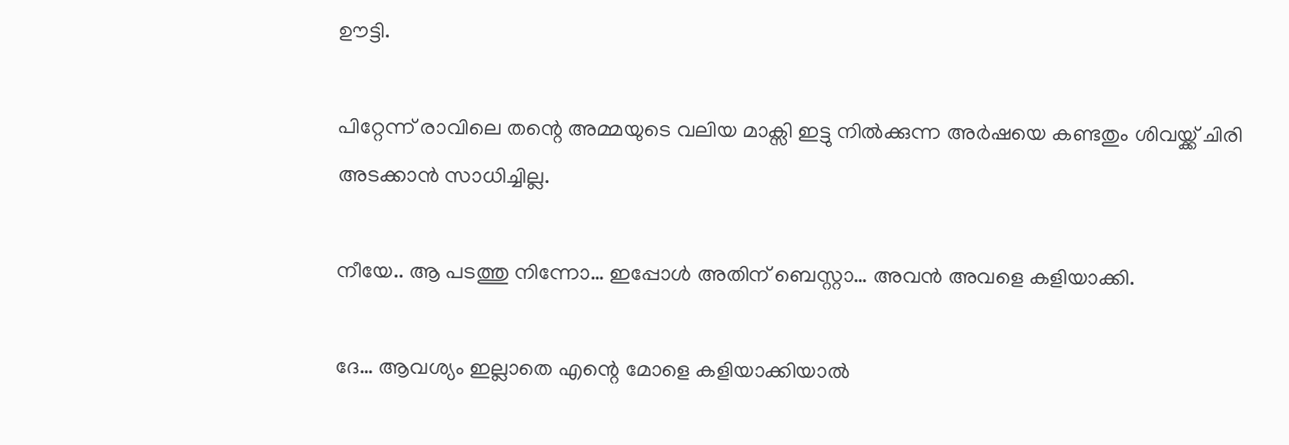ഊട്ടി.

പിറ്റേന്ന് രാവിലെ തന്റെ അമ്മയുടെ വലിയ മാക്സി ഇട്ടു നിൽക്കുന്ന അർഷയെ കണ്ടതും ശിവയ്ക്ക് ചിരി അടക്കാൻ സാധിച്ചില്ല.

നീയേ.. ആ പടത്തു നിന്നോ… ഇപ്പോൾ അതിന് ബെസ്റ്റാ… അവൻ അവളെ കളിയാക്കി.

ദേ… ആവശ്യം ഇല്ലാതെ എന്റെ മോളെ കളിയാക്കിയാൽ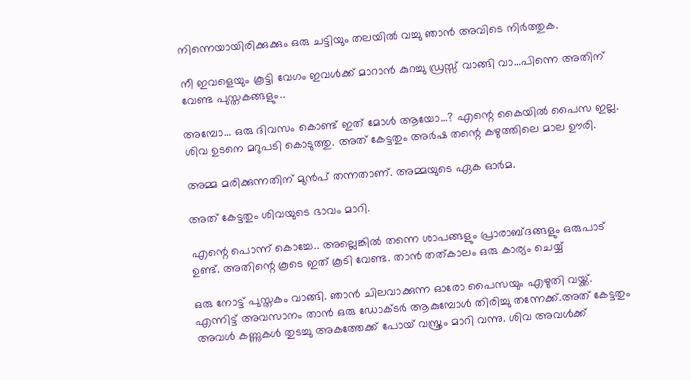നിന്നെയായിരിക്കുക്കും ഒരു ചട്ടിയും തലയിൽ വച്ചു ഞാൻ അവിടെ നിർത്തുക.

നീ ഇവളെയും കൂട്ടി വേഗം ഇവൾക്ക് മാറാൻ കുറച്ചു ഡ്രസ്സ്‌ വാങ്ങി വാ…പിന്നെ അതിന് വേണ്ട പുസ്തകങ്ങളും..

അമ്പോ… ഒരു ദിവസം കൊണ്ട് ഇത് മോൾ ആയോ…? എന്റെ കൈയിൽ പൈസ ഇല്ല. ശിവ ഉടനെ മറുപടി കൊടുത്തു. അത് കേട്ടതും അർഷ തന്റെ കഴുത്തിലെ മാല ഊരി.

അമ്മ മരിക്കുന്നതിന് മുൻപ് തന്നതാണ്. അമ്മയുടെ ഏക ഓർമ.

അത് കേട്ടതും ശിവയുടെ ഭാവം മാറി.

എന്റെ പൊന്ന് കൊച്ചേ.. അല്ലെങ്കിൽ തന്നെ ശാപങ്ങളും പ്രാരാബ്ദങ്ങളും ഒരുപാട് ഉണ്ട്. അതിന്റെ കൂടെ ഇത് കൂടി വേണ്ട. താൻ തത്കാലം ഒരു കാര്യം ചെയ്യ്

ഒരു നോട്ട് പുസ്തകം വാങ്ങി. ഞാൻ ചിലവാക്കുന്ന ഓരോ പൈസയും എഴുതി വയ്ക്ക്. എന്നിട്ട് അവസാനം താൻ ഒരു ഡോക്ടർ ആകുമ്പോൾ തിരിച്ചു തന്നേക്ക്.അത് കേട്ടതും അവൾ കണ്ണുകൾ തുടച്ചു അകത്തേക്ക് പോയ്‌ വസ്ത്രം മാറി വന്നു. ശിവ അവൾക്ക്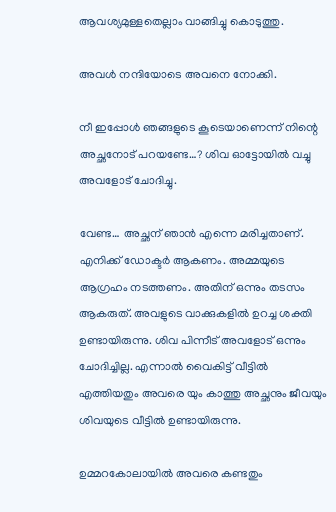ആവശ്യമുള്ളതെല്ലാം വാങ്ങിച്ചു കൊടുത്തു.

അവൾ നന്ദിയോടെ അവനെ നോക്കി.

നീ ഇപ്പോൾ ഞങ്ങളുടെ കൂടെയാണെന്ന് നിന്റെ അച്ഛനോട് പറയണ്ടേ…? ശിവ ഓട്ടോയിൽ വച്ചു അവളോട് ചോദിച്ചു.

വേണ്ട… അച്ഛന് ഞാൻ എന്നെ മരിച്ചതാണ്. എനിക്ക് ഡോക്ടർ ആകണം. അമ്മയുടെ ആഗ്രഹം നടത്തണം. അതിന് ഒന്നും തടസം ആകരുത്. അവളുടെ വാക്കുകളിൽ ഉറച്ച ശക്തി ഉണ്ടായിരുന്നു. ശിവ പിന്നീട് അവളോട് ഒന്നും ചോദിച്ചില്ല. എന്നാൽ വൈകിട്ട് വീട്ടിൽ എത്തിയതും അവരെ യും കാത്തു അച്ഛനും ജീവയും ശിവയുടെ വീട്ടിൽ ഉണ്ടായിരുന്നു.

ഉമ്മറകോലായിൽ അവരെ കണ്ടതും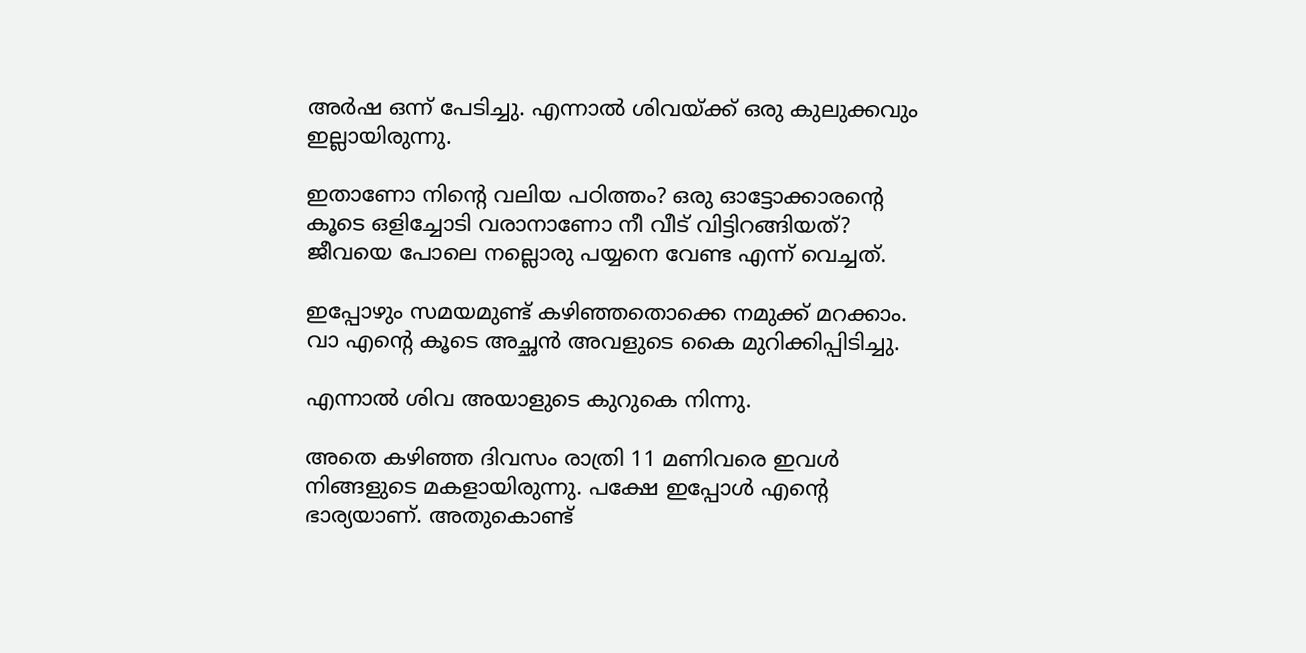അർഷ ഒന്ന് പേടിച്ചു. എന്നാൽ ശിവയ്ക്ക് ഒരു കുലുക്കവും ഇല്ലായിരുന്നു.

ഇതാണോ നിന്റെ വലിയ പഠിത്തം? ഒരു ഓട്ടോക്കാരന്റെ കൂടെ ഒളിച്ചോടി വരാനാണോ നീ വീട് വിട്ടിറങ്ങിയത്? ജീവയെ പോലെ നല്ലൊരു പയ്യനെ വേണ്ട എന്ന് വെച്ചത്.

ഇപ്പോഴും സമയമുണ്ട് കഴിഞ്ഞതൊക്കെ നമുക്ക് മറക്കാം. വാ എന്റെ കൂടെ അച്ഛൻ അവളുടെ കൈ മുറിക്കിപ്പിടിച്ചു.

എന്നാൽ ശിവ അയാളുടെ കുറുകെ നിന്നു.

അതെ കഴിഞ്ഞ ദിവസം രാത്രി 11 മണിവരെ ഇവൾ നിങ്ങളുടെ മകളായിരുന്നു. പക്ഷേ ഇപ്പോൾ എന്റെ ഭാര്യയാണ്. അതുകൊണ്ട്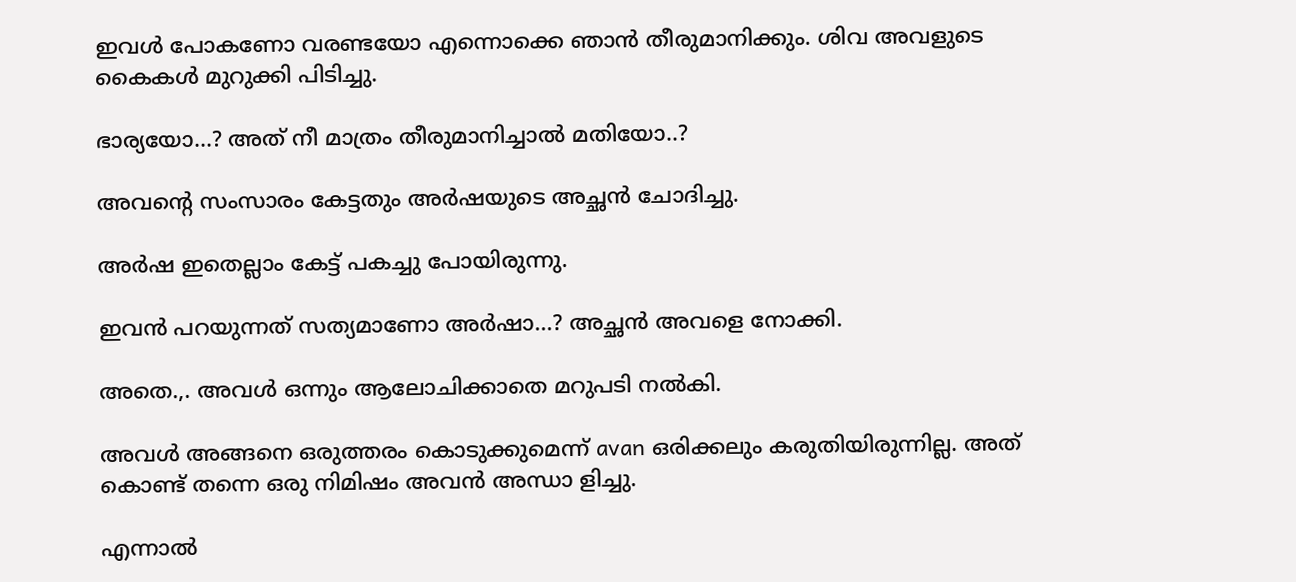ഇവൾ പോകണോ വരണ്ടയോ എന്നൊക്കെ ഞാൻ തീരുമാനിക്കും. ശിവ അവളുടെ കൈകൾ മുറുക്കി പിടിച്ചു.

ഭാര്യയോ…? അത് നീ മാത്രം തീരുമാനിച്ചാൽ മതിയോ..?

അവന്റെ സംസാരം കേട്ടതും അർഷയുടെ അച്ഛൻ ചോദിച്ചു.

അർഷ ഇതെല്ലാം കേട്ട് പകച്ചു പോയിരുന്നു.

ഇവൻ പറയുന്നത് സത്യമാണോ അർഷാ…? അച്ഛൻ അവളെ നോക്കി.

അതെ.,. അവൾ ഒന്നും ആലോചിക്കാതെ മറുപടി നൽകി.

അവൾ അങ്ങനെ ഒരുത്തരം കൊടുക്കുമെന്ന് avan ഒരിക്കലും കരുതിയിരുന്നില്ല. അത് കൊണ്ട് തന്നെ ഒരു നിമിഷം അവൻ അന്ധാ ളിച്ചു.

എന്നാൽ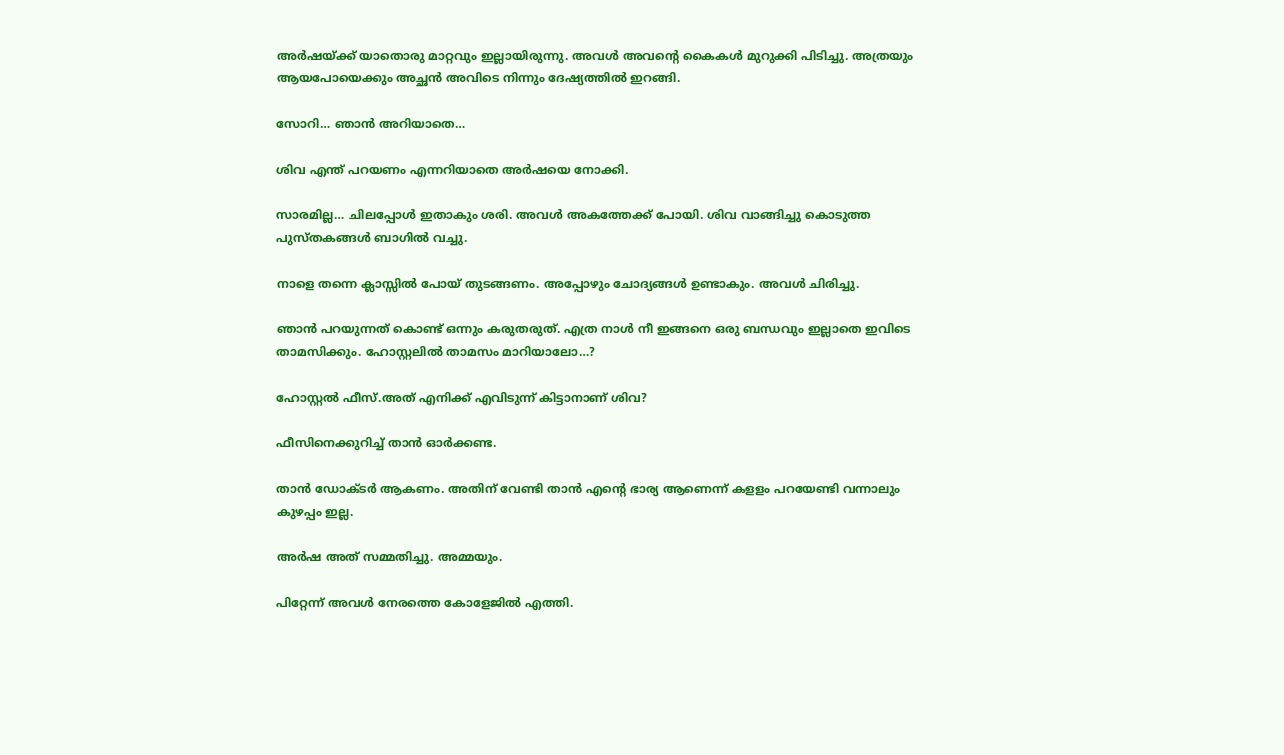അർഷയ്ക്ക് യാതൊരു മാറ്റവും ഇല്ലായിരുന്നു. അവൾ അവന്റെ കൈകൾ മുറുക്കി പിടിച്ചു. അത്രയും ആയപോയെക്കും അച്ഛൻ അവിടെ നിന്നും ദേഷ്യത്തിൽ ഇറങ്ങി.

സോറി… ഞാൻ അറിയാതെ…

ശിവ എന്ത് പറയണം എന്നറിയാതെ അർഷയെ നോക്കി.

സാരമില്ല… ചിലപ്പോൾ ഇതാകും ശരി. അവൾ അകത്തേക്ക് പോയി. ശിവ വാങ്ങിച്ചു കൊടുത്ത പുസ്തകങ്ങൾ ബാഗിൽ വച്ചു.

നാളെ തന്നെ ക്ലാസ്സിൽ പോയ്‌ തുടങ്ങണം. അപ്പോഴും ചോദ്യങ്ങൾ ഉണ്ടാകും. അവൾ ചിരിച്ചു.

ഞാൻ പറയുന്നത് കൊണ്ട് ഒന്നും കരുതരുത്. എത്ര നാൾ നീ ഇങ്ങനെ ഒരു ബന്ധവും ഇല്ലാതെ ഇവിടെ താമസിക്കും. ഹോസ്റ്റലിൽ താമസം മാറിയാലോ…?

ഹോസ്റ്റൽ ഫീസ്.അത് എനിക്ക് എവിടുന്ന് കിട്ടാനാണ് ശിവ?

ഫീസിനെക്കുറിച്ച് താൻ ഓർക്കണ്ട.

താൻ ഡോക്ടർ ആകണം. അതിന് വേണ്ടി താൻ എന്റെ ഭാര്യ ആണെന്ന് കളളം പറയേണ്ടി വന്നാലും കുഴപ്പം ഇല്ല.

അർഷ അത് സമ്മതിച്ചു. അമ്മയും.

പിറ്റേന്ന് അവൾ നേരത്തെ കോളേജിൽ എത്തി.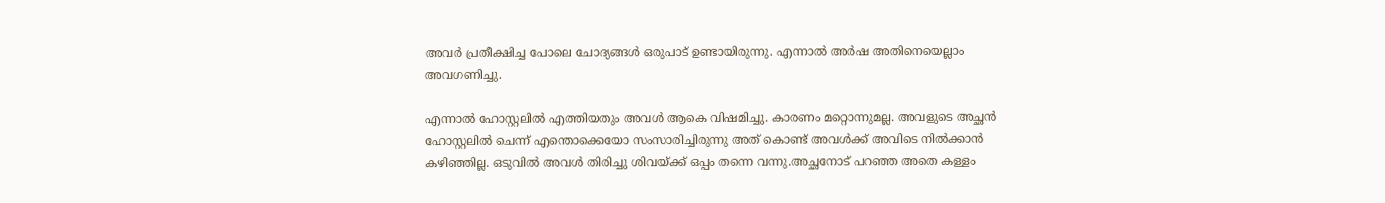അവർ പ്രതീക്ഷിച്ച പോലെ ചോദ്യങ്ങൾ ഒരുപാട് ഉണ്ടായിരുന്നു. എന്നാൽ അർഷ അതിനെയെല്ലാം അവഗണിച്ചു.

എന്നാൽ ഹോസ്റ്റലിൽ എത്തിയതും അവൾ ആകെ വിഷമിച്ചു. കാരണം മറ്റൊന്നുമല്ല. അവളുടെ അച്ഛൻ ഹോസ്റ്റലിൽ ചെന്ന് എന്തൊക്കെയോ സംസാരിച്ചിരുന്നു അത് കൊണ്ട് അവൾക്ക് അവിടെ നിൽക്കാൻ കഴിഞ്ഞില്ല. ഒടുവിൽ അവൾ തിരിച്ചു ശിവയ്ക്ക് ഒപ്പം തന്നെ വന്നു.അച്ഛനോട് പറഞ്ഞ അതെ കള്ളം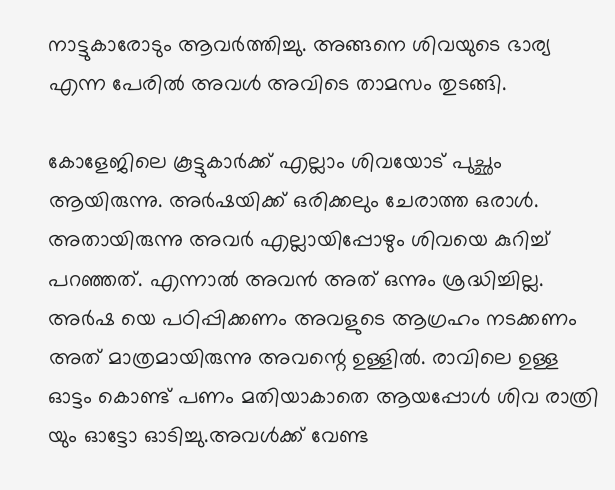നാട്ടുകാരോടും ആവർത്തിച്ചു. അങ്ങനെ ശിവയുടെ ഭാര്യ എന്ന പേരിൽ അവൾ അവിടെ താമസം തുടങ്ങി.

കോളേജിലെ കൂട്ടുകാർക്ക് എല്ലാം ശിവയോട് പുച്ഛം ആയിരുന്നു. അർഷയിക്ക് ഒരിക്കലും ചേരാത്ത ഒരാൾ. അതായിരുന്നു അവർ എല്ലായിപ്പോഴും ശിവയെ കുറിച്ച് പറഞ്ഞത്. എന്നാൽ അവൻ അത് ഒന്നും ശ്രദ്ധിച്ചില്ല. അർഷ യെ പഠിപ്പിക്കണം അവളുടെ ആഗ്രഹം നടക്കണം അത് മാത്രമായിരുന്നു അവന്റെ ഉള്ളിൽ. രാവിലെ ഉള്ള ഓട്ടം കൊണ്ട് പണം മതിയാകാതെ ആയപ്പോൾ ശിവ രാത്രി യും ഓട്ടോ ഓടിച്ചു.അവൾക്ക് വേണ്ട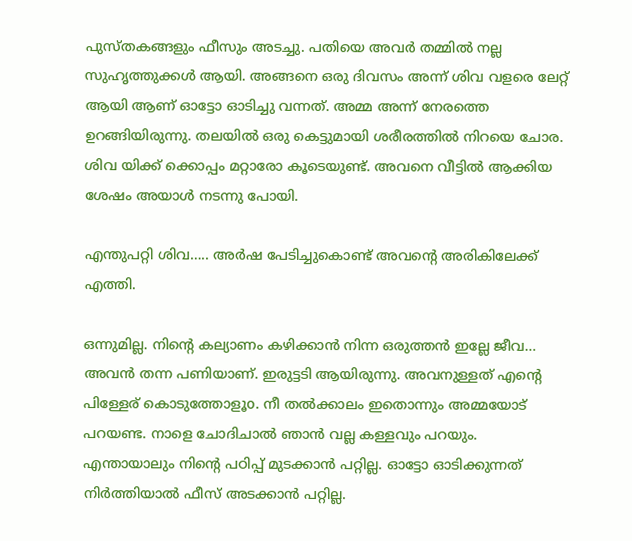പുസ്തകങ്ങളും ഫീസും അടച്ചു. പതിയെ അവർ തമ്മിൽ നല്ല സുഹൃത്തുക്കൾ ആയി. അങ്ങനെ ഒരു ദിവസം അന്ന് ശിവ വളരെ ലേറ്റ് ആയി ആണ് ഓട്ടോ ഓടിച്ചു വന്നത്. അമ്മ അന്ന് നേരത്തെ ഉറങ്ങിയിരുന്നു. തലയിൽ ഒരു കെട്ടുമായി ശരീരത്തിൽ നിറയെ ചോര. ശിവ യിക്ക് ക്കൊപ്പം മറ്റാരോ കൂടെയുണ്ട്. അവനെ വീട്ടിൽ ആക്കിയ ശേഷം അയാൾ നടന്നു പോയി.

എന്തുപറ്റി ശിവ….. അർഷ പേടിച്ചുകൊണ്ട് അവന്റെ അരികിലേക്ക് എത്തി.

ഒന്നുമില്ല. നിന്റെ കല്യാണം കഴിക്കാൻ നിന്ന ഒരുത്തൻ ഇല്ലേ ജീവ… അവൻ തന്ന പണിയാണ്. ഇരുട്ടടി ആയിരുന്നു. അവനുള്ളത് എന്റെ പിള്ളേര് കൊടുത്തോളൂo. നീ തൽക്കാലം ഇതൊന്നും അമ്മയോട് പറയണ്ട. നാളെ ചോദിചാൽ ഞാൻ വല്ല കള്ളവും പറയും. എന്തായാലും നിന്റെ പഠിപ്പ് മുടക്കാൻ പറ്റില്ല. ഓട്ടോ ഓടിക്കുന്നത് നിർത്തിയാൽ ഫീസ് അടക്കാൻ പറ്റില്ല.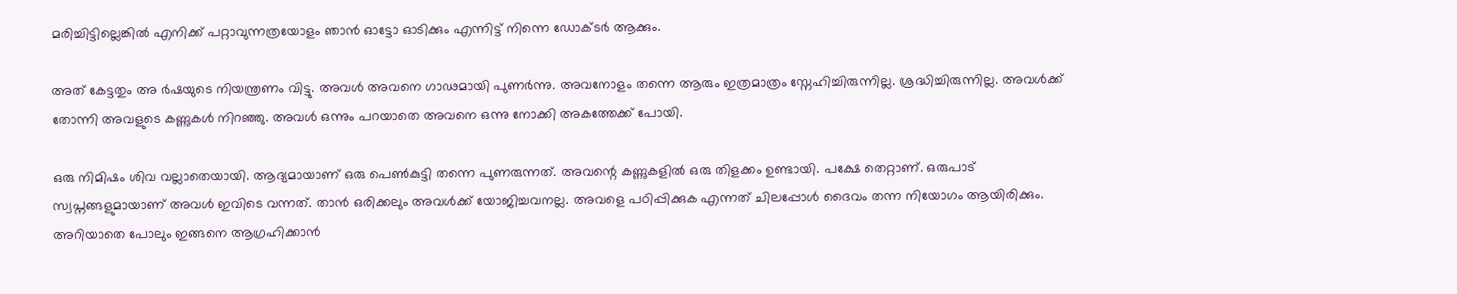മരിച്ചിട്ടില്ലെങ്കിൽ എനിക്ക് പറ്റാവുന്നത്രയോളം ഞാൻ ഓട്ടോ ഓടിക്കും എന്നിട്ട് നിന്നെ ഡോക്ടർ ആക്കും.

അത് കേട്ടതും അ ർഷയുടെ നിയന്ത്രണം വിട്ടു. അവൾ അവനെ ഗാഢമായി പുണർന്നു. അവനോളം തന്നെ ആരും ഇത്രമാത്രം സ്നേഹിച്ചിരുന്നില്ല. ശ്രദ്ധിച്ചിരുന്നില്ല. അവൾക്ക് തോന്നി അവളുടെ കണ്ണുകൾ നിറഞ്ഞു. അവൾ ഒന്നും പറയാതെ അവനെ ഒന്നു നോക്കി അകത്തേക്ക് പോയി.

ഒരു നിമിഷം ശിവ വല്ലാതെയായി. ആദ്യമായാണ് ഒരു പെൺകുട്ടി തന്നെ പുണരുന്നത്. അവന്റെ കണ്ണുകളിൽ ഒരു തിളക്കം ഉണ്ടായി. പക്ഷേ തെറ്റാണ്. ഒരുപാട് സ്വപ്നങ്ങളുമായാണ് അവൾ ഇവിടെ വന്നത്. താൻ ഒരിക്കലും അവൾക്ക് യോജിച്ചവനല്ല. അവളെ പഠിപ്പിക്കുക എന്നത് ചിലപ്പോൾ ദൈവം തന്ന നിയോഗം ആയിരിക്കും. അറിയാതെ പോലും ഇങ്ങനെ ആഗ്രഹിക്കാൻ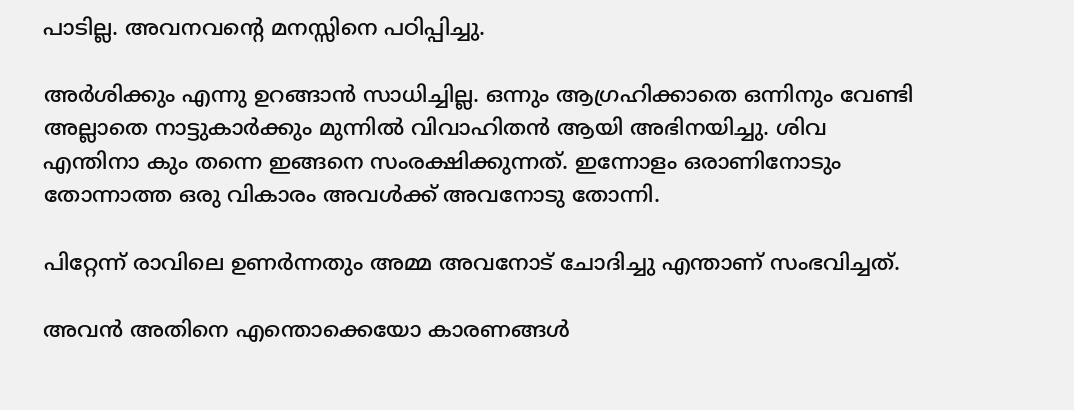പാടില്ല. അവനവന്റെ മനസ്സിനെ പഠിപ്പിച്ചു.

അർശിക്കും എന്നു ഉറങ്ങാൻ സാധിച്ചില്ല. ഒന്നും ആഗ്രഹിക്കാതെ ഒന്നിനും വേണ്ടി അല്ലാതെ നാട്ടുകാർക്കും മുന്നിൽ വിവാഹിതൻ ആയി അഭിനയിച്ചു. ശിവ എന്തിനാ കും തന്നെ ഇങ്ങനെ സംരക്ഷിക്കുന്നത്. ഇന്നോളം ഒരാണിനോടും തോന്നാത്ത ഒരു വികാരം അവൾക്ക് അവനോടു തോന്നി.

പിറ്റേന്ന് രാവിലെ ഉണർന്നതും അമ്മ അവനോട് ചോദിച്ചു എന്താണ് സംഭവിച്ചത്.

അവൻ അതിനെ എന്തൊക്കെയോ കാരണങ്ങൾ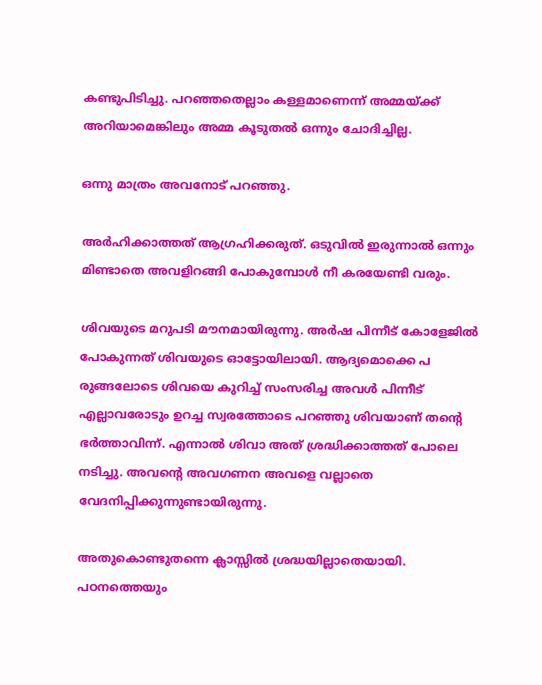കണ്ടുപിടിച്ചു. പറഞ്ഞതെല്ലാം കള്ളമാണെന്ന് അമ്മയ്ക്ക് അറിയാമെങ്കിലും അമ്മ കൂടുതൽ ഒന്നും ചോദിച്ചില്ല.

ഒന്നു മാത്രം അവനോട് പറഞ്ഞു.

അർഹിക്കാത്തത് ആഗ്രഹിക്കരുത്. ഒടുവിൽ ഇരുന്നാൽ ഒന്നും മിണ്ടാതെ അവളിറങ്ങി പോകുമ്പോൾ നീ കരയേണ്ടി വരും.

ശിവയുടെ മറുപടി മൗനമായിരുന്നു. അർഷ പിന്നീട് കോളേജിൽ പോകുന്നത് ശിവയുടെ ഓട്ടോയിലായി. ആദ്യമൊക്കെ പ രുങ്ങലോടെ ശിവയെ കുറിച്ച് സംസരിച്ച അവൾ പിന്നീട് എല്ലാവരോടും ഉറച്ച സ്വരത്തോടെ പറഞ്ഞു ശിവയാണ് തന്റെ ഭർത്താവിന്ന്. എന്നാൽ ശിവാ അത് ശ്രദ്ധിക്കാത്തത് പോലെ നടിച്ചു. അവന്റെ അവഗണന അവളെ വല്ലാതെ വേദനിപ്പിക്കുന്നുണ്ടായിരുന്നു.

അതുകൊണ്ടുതന്നെ ക്ലാസ്സിൽ ശ്രദ്ധയില്ലാതെയായി. പഠനത്തെയും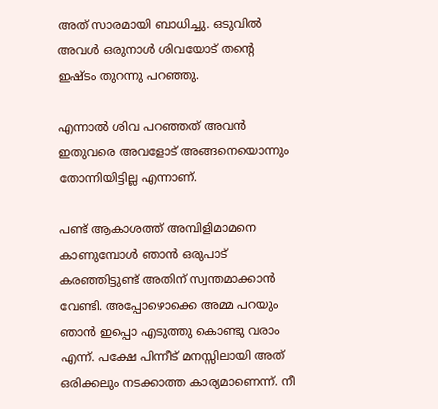അത് സാരമായി ബാധിച്ചു. ഒടുവിൽ അവൾ ഒരുനാൾ ശിവയോട് തന്റെ ഇഷ്ടം തുറന്നു പറഞ്ഞു.

എന്നാൽ ശിവ പറഞ്ഞത് അവൻ ഇതുവരെ അവളോട് അങ്ങനെയൊന്നും തോന്നിയിട്ടില്ല എന്നാണ്.

പണ്ട് ആകാശത്ത് അമ്പിളിമാമനെ കാണുമ്പോൾ ഞാൻ ഒരുപാട് കരഞ്ഞിട്ടുണ്ട് അതിന് സ്വന്തമാക്കാൻ വേണ്ടി. അപ്പോഴൊക്കെ അമ്മ പറയും ഞാൻ ഇപ്പൊ എടുത്തു കൊണ്ടു വരാം എന്ന്. പക്ഷേ പിന്നീട് മനസ്സിലായി അത് ഒരിക്കലും നടക്കാത്ത കാര്യമാണെന്ന്. നീ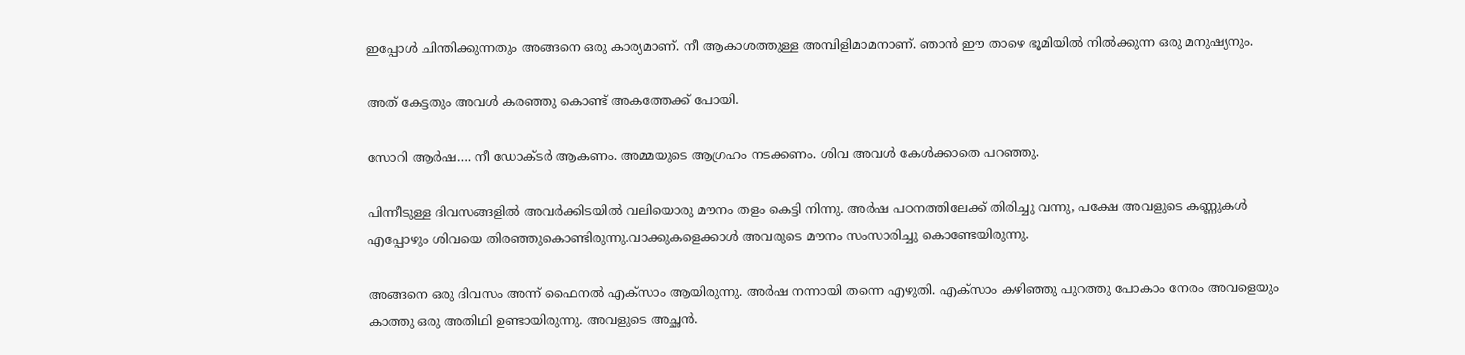ഇപ്പോൾ ചിന്തിക്കുന്നതും അങ്ങനെ ഒരു കാര്യമാണ്. നീ ആകാശത്തുള്ള അമ്പിളിമാമനാണ്. ഞാൻ ഈ താഴെ ഭൂമിയിൽ നിൽക്കുന്ന ഒരു മനുഷ്യനും.

അത് കേട്ടതും അവൾ കരഞ്ഞു കൊണ്ട് അകത്തേക്ക് പോയി.

സോറി ആർഷ…. നീ ഡോക്ടർ ആകണം. അമ്മയുടെ ആഗ്രഹം നടക്കണം. ശിവ അവൾ കേൾക്കാതെ പറഞ്ഞു.

പിന്നീടുള്ള ദിവസങ്ങളിൽ അവർക്കിടയിൽ വലിയൊരു മൗനം തളം കെട്ടി നിന്നു. അർഷ പഠനത്തിലേക്ക് തിരിച്ചു വന്നു, പക്ഷേ അവളുടെ കണ്ണുകൾ എപ്പോഴും ശിവയെ തിരഞ്ഞുകൊണ്ടിരുന്നു.വാക്കുകളെക്കാൾ അവരുടെ മൗനം സംസാരിച്ചു കൊണ്ടേയിരുന്നു.

അങ്ങനെ ഒരു ദിവസം അന്ന് ഫൈനൽ എക്സാം ആയിരുന്നു. അർഷ നന്നായി തന്നെ എഴുതി. എക്സാം കഴിഞ്ഞു പുറത്തു പോകാം നേരം അവളെയും കാത്തു ഒരു അതിഥി ഉണ്ടായിരുന്നു. അവളുടെ അച്ഛൻ.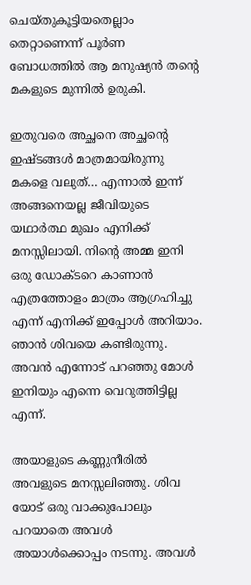ചെയ്തുകൂട്ടിയതെല്ലാം തെറ്റാണെന്ന് പൂർണ ബോധത്തിൽ ആ മനുഷ്യൻ തന്റെ മകളുടെ മുന്നിൽ ഉരുകി.

ഇതുവരെ അച്ഛനെ അച്ഛന്റെ ഇഷ്ടങ്ങൾ മാത്രമായിരുന്നു മകളെ വലുത്… എന്നാൽ ഇന്ന് അങ്ങനെയല്ല ജീവിയുടെ യഥാർത്ഥ മുഖം എനിക്ക് മനസ്സിലായി. നിന്റെ അമ്മ ഇനി ഒരു ഡോക്ടറെ കാണാൻ എത്രത്തോളം മാത്രം ആഗ്രഹിച്ചു എന്ന് എനിക്ക് ഇപ്പോൾ അറിയാം. ഞാൻ ശിവയെ കണ്ടിരുന്നു. അവൻ എന്നോട് പറഞ്ഞു മോൾ ഇനിയും എന്നെ വെറുത്തിട്ടില്ല എന്ന്.

അയാളുടെ കണ്ണുനീരിൽ അവളുടെ മനസ്സലിഞ്ഞു. ശിവ യോട് ഒരു വാക്കുപോലും പറയാതെ അവൾ അയാൾക്കൊപ്പം നടന്നു. അവൾ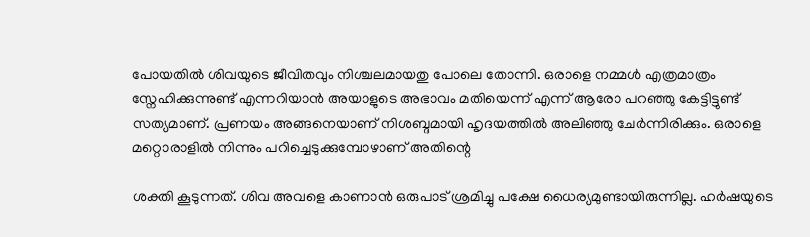പോയതിൽ ശിവയുടെ ജീവിതവും നിശ്ചലമായതു പോലെ തോന്നി. ഒരാളെ നമ്മൾ എത്രമാത്രം സ്നേഹിക്കുന്നുണ്ട് എന്നറിയാൻ അയാളുടെ അഭാവം മതിയെന്ന് എന്ന് ആരോ പറഞ്ഞു കേട്ടിട്ടുണ്ട് സത്യമാണ്. പ്രണയം അങ്ങനെയാണ് നിശബ്ദമായി ഹൃദയത്തിൽ അലിഞ്ഞു ചേർന്നിരിക്കും. ഒരാളെ മറ്റൊരാളിൽ നിന്നും പറിച്ചെടുക്കുമ്പോഴാണ് അതിന്റെ

ശക്തി കൂടുന്നത്. ശിവ അവളെ കാണാൻ ഒരുപാട് ശ്രമിച്ചു പക്ഷേ ധൈര്യമുണ്ടായിരുന്നില്ല. ഹർഷയുടെ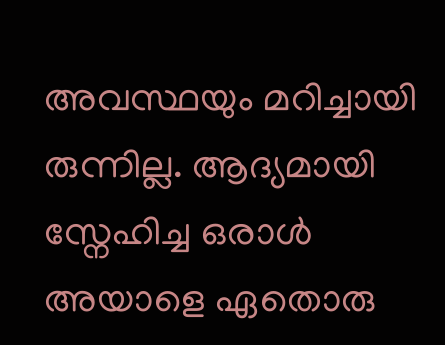അവസ്ഥയും മറിച്ചായി രുന്നില്ല. ആദ്യമായി സ്നേഹിച്ച ഒരാൾ അയാളെ ഏതൊരു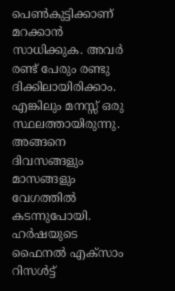പെൺകുട്ടിക്കാണ് മറക്കാൻ സാധിക്കുക. അവർ രണ്ട് പേരും രണ്ടു ദിക്കിലായിരിക്കാം. എങ്കിലും മനസ്സ് ഒരു സ്ഥലത്തായിരുന്നു. അങ്ങനെ ദിവസങ്ങളും മാസങ്ങളും വേഗത്തിൽ കടന്നുപോയി. ഹർഷയുടെ ഫൈനൽ എക്സാം റിസൾട്ട്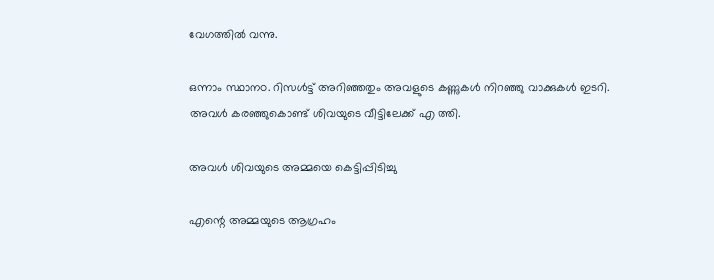വേഗത്തിൽ വന്നു.

ഒന്നാം സ്ഥാനo. റിസൾട്ട് അറിഞ്ഞതും അവളുടെ കണ്ണുകൾ നിറഞ്ഞു വാക്കുകൾ ഇടറി. അവൾ കരഞ്ഞുകൊണ്ട് ശിവയുടെ വീട്ടിലേക്ക് എ ത്തി.

അവൾ ശിവയുടെ അമ്മയെ കെട്ടിപ്പിടിച്ചു

എന്റെ അമ്മയുടെ ആഗ്രഹം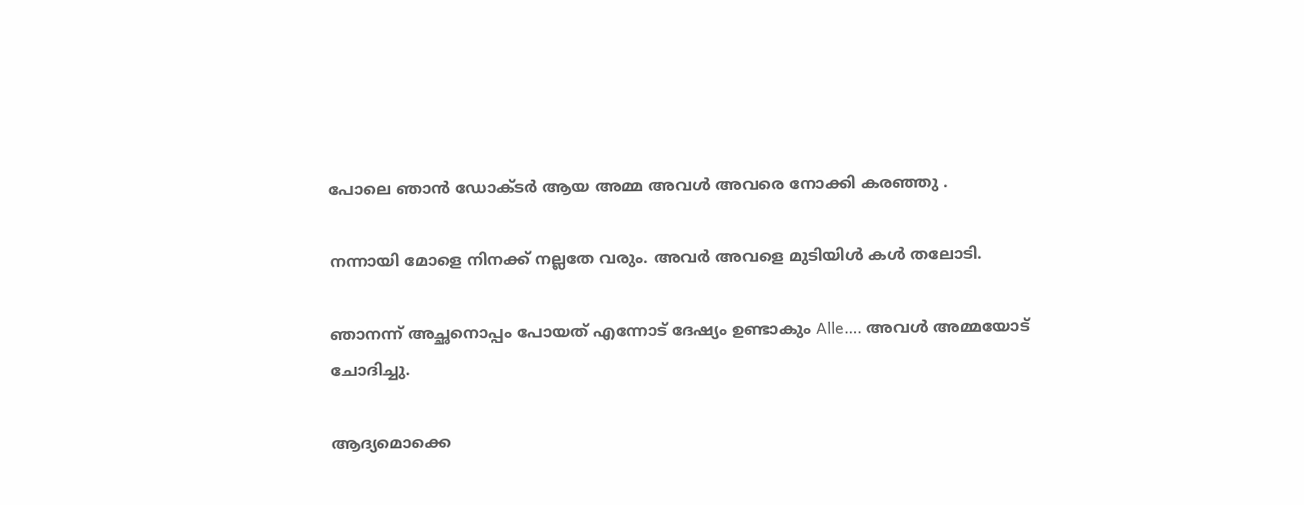പോലെ ഞാൻ ഡോക്ടർ ആയ അമ്മ അവൾ അവരെ നോക്കി കരഞ്ഞു .

നന്നായി മോളെ നിനക്ക് നല്ലതേ വരും. അവർ അവളെ മുടിയിൾ കൾ തലോടി.

ഞാനന്ന് അച്ഛനൊപ്പം പോയത് എന്നോട് ദേഷ്യം ഉണ്ടാകും Alle…. അവൾ അമ്മയോട് ചോദിച്ചു.

ആദ്യമൊക്കെ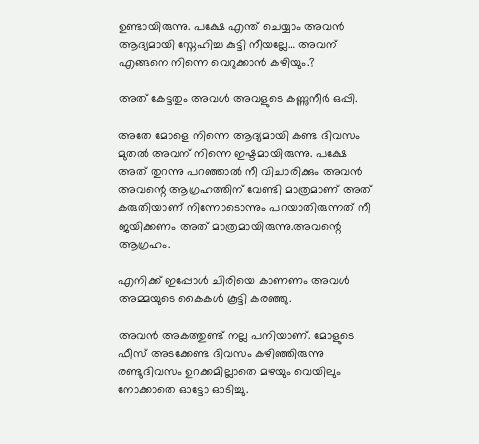ഉണ്ടായിരുന്നു. പക്ഷേ എന്ത് ചെയ്യാം അവൻ ആദ്യമായി സ്നേഹിച്ച കുട്ടി നീയല്ലേ… അവന് എങ്ങനെ നിന്നെ വെറുക്കാൻ കഴിയും.?

അത് കേട്ടതും അവൾ അവളുടെ കണ്ണുനീർ ഒപ്പി.

അതേ മോളെ നിന്നെ ആദ്യമായി കണ്ട ദിവസം മുതൽ അവന് നിന്നെ ഇഷ്ടമായിരുന്നു. പക്ഷേ അത് തുറന്നു പറഞ്ഞാൽ നീ വിചാരിക്കും അവൻ അവന്റെ ആഗ്രഹത്തിന് വേണ്ടി മാത്രമാണ് അത് കരുതിയാണ് നിന്നോടൊന്നും പറയാതിരുന്നത് നീ ജയിക്കണം അത് മാത്രമായിരുന്നു.അവന്റെ ആഗ്രഹം.

എനിക്ക് ഇപ്പോൾ ചിരിയെ കാണണം അവൾ അമ്മയുടെ കൈകൾ കൂട്ടി കരഞ്ഞു.

അവൻ അകത്തുണ്ട് നല്ല പനിയാണ്. മോളുടെ ഫീസ് അടക്കേണ്ട ദിവസം കഴിഞ്ഞിരുന്നു രണ്ടുദിവസം ഉറക്കമില്ലാതെ മഴയും വെയിലും നോക്കാതെ ഓട്ടോ ഓടിച്ചു.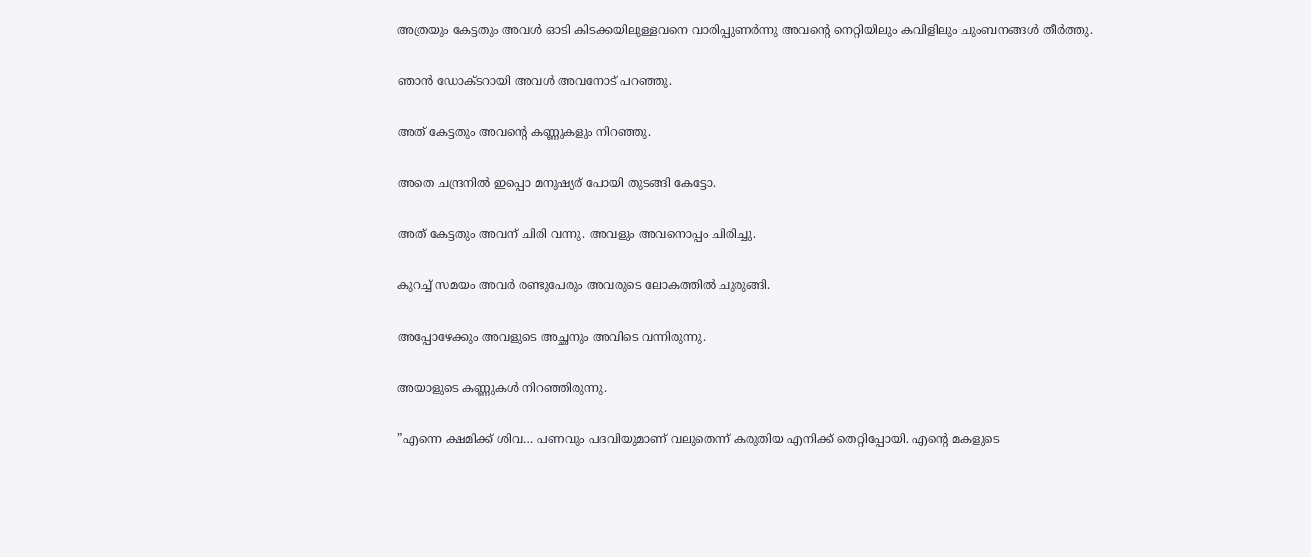അത്രയും കേട്ടതും അവൾ ഓടി കിടക്കയിലുള്ളവനെ വാരിപ്പുണർന്നു അവന്റെ നെറ്റിയിലും കവിളിലും ചുംബനങ്ങൾ തീർത്തു.

ഞാൻ ഡോക്ടറായി അവൾ അവനോട് പറഞ്ഞു.

അത് കേട്ടതും അവന്റെ കണ്ണുകളും നിറഞ്ഞു.

അതെ ചന്ദ്രനിൽ ഇപ്പൊ മനുഷ്യര് പോയി തുടങ്ങി കേട്ടോ.

അത് കേട്ടതും അവന് ചിരി വന്നു. അവളും അവനൊപ്പം ചിരിച്ചു.

കുറച്ച് സമയം അവർ രണ്ടുപേരും അവരുടെ ലോകത്തിൽ ചുരുങ്ങി.

അപ്പോഴേക്കും അവളുടെ അച്ഛനും അവിടെ വന്നിരുന്നു.

അയാളുടെ കണ്ണുകൾ നിറഞ്ഞിരുന്നു.

”എന്നെ ക്ഷമിക്ക് ശിവ… പണവും പദവിയുമാണ് വലുതെന്ന് കരുതിയ എനിക്ക് തെറ്റിപ്പോയി. എന്റെ മകളുടെ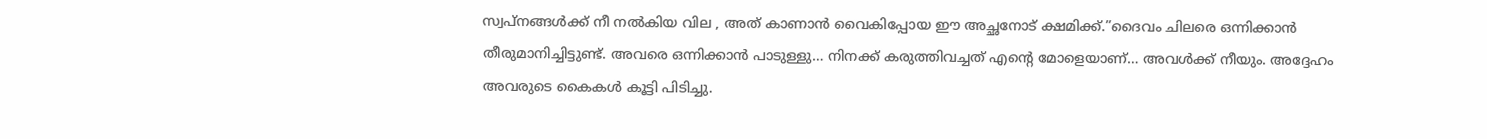സ്വപ്നങ്ങൾക്ക് നീ നൽകിയ വില , അത് കാണാൻ വൈകിപ്പോയ ഈ അച്ഛനോട് ക്ഷമിക്ക്.”ദൈവം ചിലരെ ഒന്നിക്കാൻ തീരുമാനിച്ചിട്ടുണ്ട്. അവരെ ഒന്നിക്കാൻ പാടുള്ളു… നിനക്ക് കരുത്തിവച്ചത് എന്റെ മോളെയാണ്… അവൾക്ക് നീയും. അദ്ദേഹം അവരുടെ കൈകൾ കൂട്ടി പിടിച്ചു.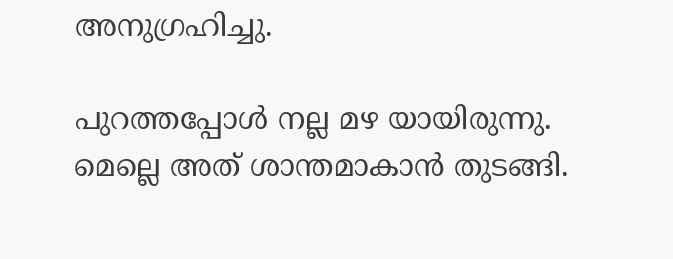അനുഗ്രഹിച്ചു.

പുറത്തപ്പോൾ നല്ല മഴ യായിരുന്നു. മെല്ലെ അത് ശാന്തമാകാൻ തുടങ്ങി.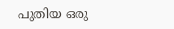പുതിയ ഒരു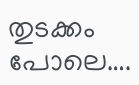തുടക്കം പോലെ….